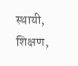स्थायी, शिक्षण,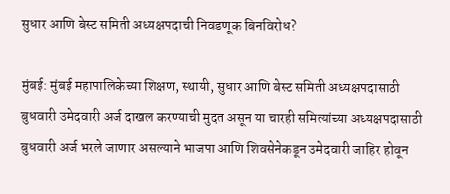सुधार आणि बेस्ट समिती अध्यक्षपदाची निवडणूक बिनविरोध?

मुंबई: मुंबई महापालिकेच्या शिक्षण, स्थायी, सुधार आणि बेस्ट समिती अध्यक्षपदासाठी बुधवारी उमेदवारी अर्ज दाखल करण्याची मुदत असून या चारही समित्यांच्या अध्यक्षपदासाठी बुधवारी अर्ज भरले जाणार असल्याने भाजपा आणि शिवसेनेकडून उमेदवारी जाहिर होवून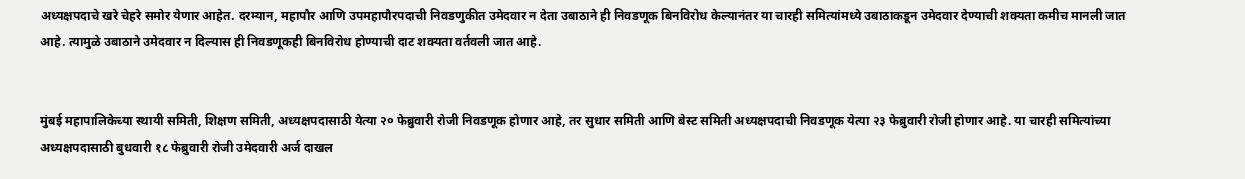अध्यक्षपदाचे खरे चेहरे समोर येणार आहेत. दरम्यान, महापौर आणि उपमहापौरपदाची निवडणुकीत उमेदवार न देता उबाठाने ही निवडणूक बिनविरोध केल्यानंतर या चारही समित्यांमध्ये उबाठाकडून उमेदवार देण्याची शक्यता कमीच मानली जात आहे. त्यामुळे उबाठाने उमेदवार न दिल्यास ही निवडणूकही बिनविरोध होण्याची दाट शक्यता वर्तवली जात आहे.


मुंबई महापालिकेच्या स्थायी समिती, शिक्षण समिती, अध्यक्षपदासाठी येत्या २० फेब्रुवारी रोजी निवडणूक होणार आहे, तर सुधार समिती आणि बेस्ट समिती अध्यक्षपदाची निवडणूक येत्या २३ फेब्रुवारी रोजी होणार आहे. या चारही समित्यांच्या अध्यक्षपदासाठी बुधवारी १८ फेब्रुवारी रोजी उमेदवारी अर्ज दाखल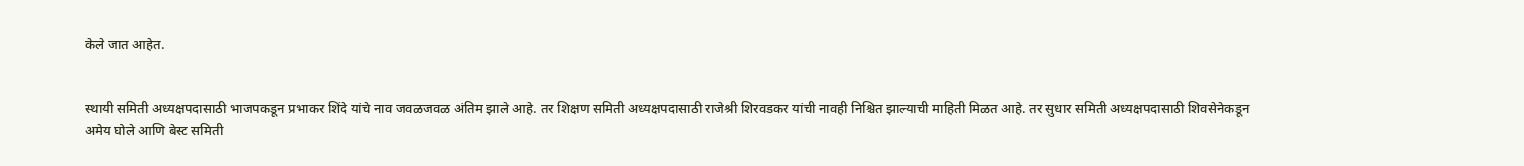केले जात आहेत.


स्थायी समिती अध्यक्षपदासाठी भाजपकडून प्रभाकर शिंदे यांचे नाव जवळजवळ अंतिम झाले आहे. तर शिक्षण समिती अध्यक्षपदासाठी राजेश्री शिरवडकर यांची नावही निश्चित झाल्याची माहिती मिळत आहे. तर सुधार समिती अध्यक्षपदासाठी शिवसेनेकडून अमेय घोले आणि बेस्ट समिती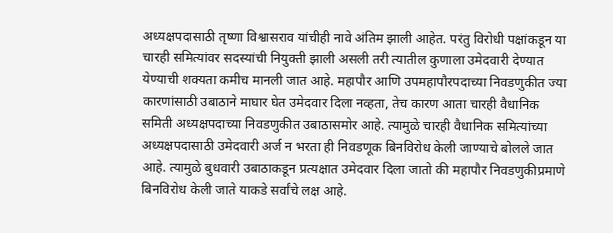अध्यक्षपदासाठी तृष्णा विश्वासराव यांचीही नावे अंतिम झाली आहेत. परंतु विरोधी पक्षांकडून या चारही समित्यांवर सदस्यांची नियुक्ती झाली असली तरी त्यातील कुणाला उमेदवारी देण्यात येण्याची शक्यता कमीच मानली जात आहे. महापौर आणि उपमहापौरपदाच्या निवडणुकीत ज्या कारणांसाठी उबाठाने माघार घेत उमेदवार दिला नव्हता, तेच कारण आता चारही वैधानिक समिती अध्यक्षपदाच्या निवडणुकीत उबाठासमोर आहे. त्यामुळे चारही वैधानिक समित्यांच्या अध्यक्षपदासाठी उमेदवारी अर्ज न भरता ही निवडणूक बिनविरोध केली जाण्याचे बोलले जात आहे. त्यामुळे बुधवारी उबाठाकडून प्रत्यक्षात उमेदवार दिला जातो की महापौर निवडणुकीप्रमाणे बिनविरोध केली जाते याकडे सर्वांचे लक्ष आहे.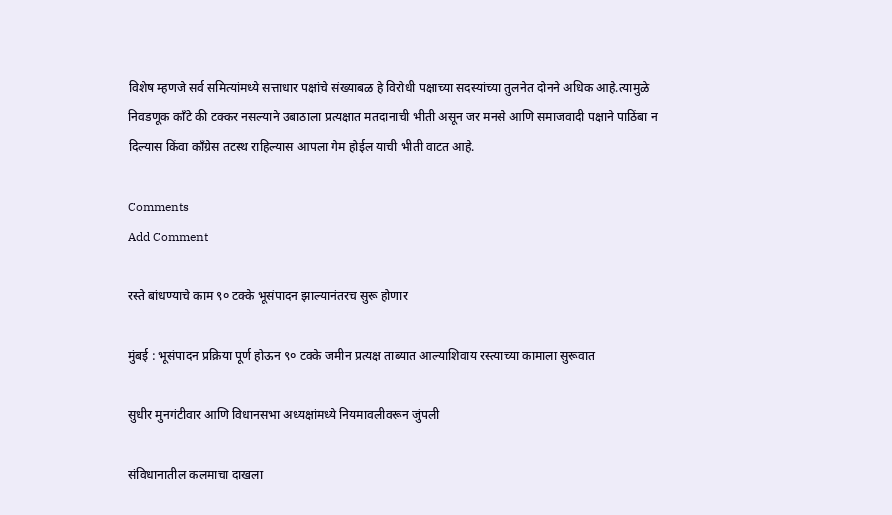विशेष म्हणजे सर्व समित्यांमध्ये सत्ताधार पक्षांचे संख्याबळ हे विरोधी पक्षाच्या सदस्यांच्या तुलनेत दोनने अधिक आहे.त्यामुळे निवडणूक काँटे की टक्कर नसल्याने उबाठाला प्रत्यक्षात मतदानाची भीती असून जर मनसे आणि समाजवादी पक्षाने पाठिंबा न दिल्यास किंवा काँग्रेस तटस्थ राहिल्यास आपला गेम होईल याची भीती वाटत आहे.

Comments
Add Comment

रस्ते बांधण्याचे काम ९० टक्के भूसंपादन झाल्यानंतरच सुरू होणार

मुंबई : भूसंपादन प्रक्रिया पूर्ण होऊन ९० टक्के जमीन प्रत्यक्ष ताब्यात आल्याशिवाय रस्त्याच्या कामाला सुरूवात

सुधीर मुनगंटीवार आणि विधानसभा अध्यक्षांमध्ये नियमावलीवरून जुंपली

संविधानातील कलमाचा दाखला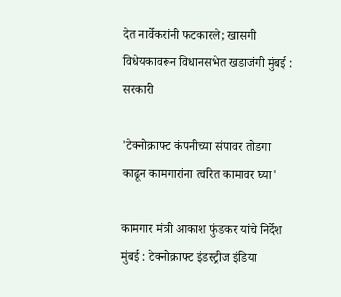देत नार्वेकरांनी फटकारले; खासगी विधेयकावरून विधानसभेत खडाजंगी मुंबई : सरकारी

'टेक्नोक्राफ्ट कंपनीच्या संपावर तोडगा काढून कामगारांना त्वरित कामावर घ्या'

कामगार मंत्री आकाश फुंडकर यांचे निर्देश मुंबई : टेक्नोक्राफ्ट इंडस्ट्रीज इंडिया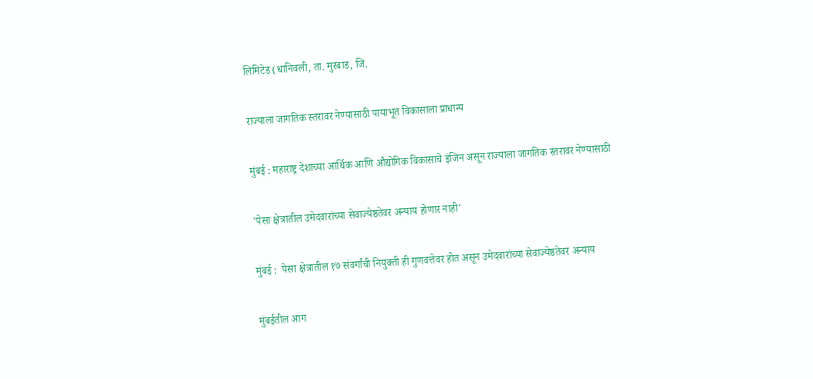लिमिटेड (धानिवली, ता. मुरबाड, जि.

राज्याला जागतिक स्तरावर नेण्यासाठी पायाभूत विकासाला प्राधान्य

मुंबई : महाराष्ट्र देशाच्या आर्थिक आणि औद्योगिक विकासाचे इंजिन असून राज्याला जागतिक स्तरावर नेण्यासाठी

'पेसा क्षेत्रातील उमेदवारांच्या सेवाज्येष्ठतेवर अन्याय होणार नाही'

मुंबई :  पेसा क्षेत्रातील १७ संवर्गांची नियुक्ती ही गुणवत्तेवर होत असून उमेदवारांच्या सेवाज्येष्ठतेवर अन्याय

मुंबईतील आग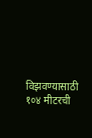विझवण्यासाठी १०४ मीटरची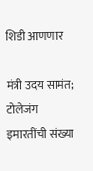शिडी आणणार

मंत्री उदय सामंत; टोलेजंग इमारतींची संख्या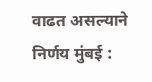वाढत असल्याने निर्णय मुंबई :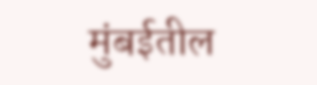मुंबईतील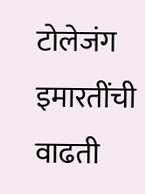टोलेजंग इमारतींची वाढती